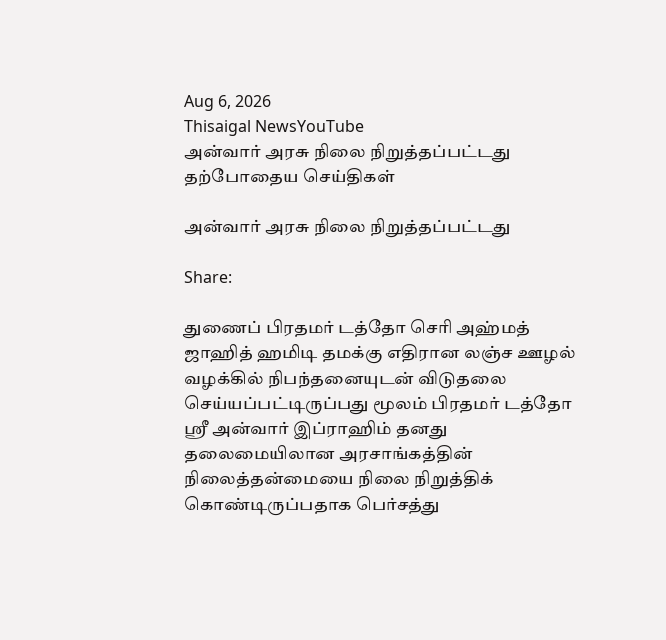Aug 6, 2026
Thisaigal NewsYouTube
அன்வார் அரசு நிலை நிறுத்தப்பட்டது
தற்போதைய செய்திகள்

அன்வார் அரசு நிலை நிறுத்தப்பட்டது

Share:

துணைப் பிரதமர் டத்தோ செரி அஹ்மத் ஜாஹித் ஹமிடி தமக்கு எதிரான லஞ்ச ஊழல் வழக்கில் நிபந்தனையுடன் விடுதலை செய்யப்பட்டிருப்பது மூலம் பிரதமர் டத்தோ ஶ்ரீ அன்வார் இப்ராஹிம் தனது தலைமையிலான அரசாங்கத்தின் நிலைத்தன்மையை நிலை நிறுத்திக் கொண்டிருப்பதாக பெர்சத்து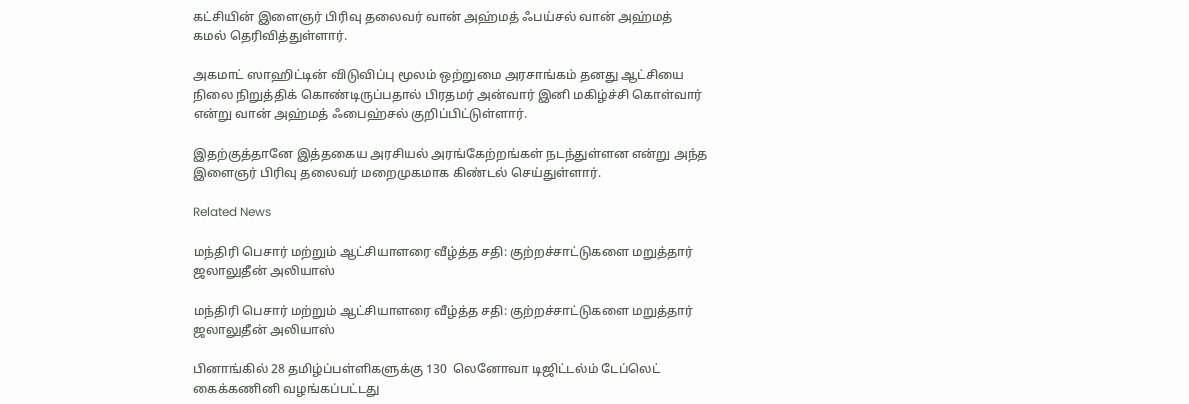கட்சியின் இளைஞர் பிரிவு தலைவர் வான் அஹ்மத் ஃபய்சல் வான் அஹ்மத் கமல் தெரிவித்துள்ளார்.

அகமாட் ஸாஹிட்டின் விடுவிப்பு மூலம் ஒற்றுமை அரசாங்கம் தனது ஆட்சியை நிலை நிறுத்திக் கொண்டிருப்பதால் பிரதமர் அன்வார் இனி மகிழ்ச்சி கொள்வார் என்று வான் அஹ்மத் ஃபைஹ்சல் குறிப்பிட்டுள்ளார்.

இதற்குத்தானே இத்தகைய அரசியல் அரங்கேற்றங்கள் நடந்துள்ளன என்று அந்த இளைஞர் பிரிவு தலைவர் மறைமுகமாக கிண்டல் செய்துள்ளார்.

Related News

மந்திரி பெசார் மற்றும் ஆட்சியாளரை வீழ்த்த சதி: குற்றச்சாட்டுகளை மறுத்தார் ஜலாலுதீன் அலியாஸ்

மந்திரி பெசார் மற்றும் ஆட்சியாளரை வீழ்த்த சதி: குற்றச்சாட்டுகளை மறுத்தார் ஜலாலுதீன் அலியாஸ்

பினாங்கில் 28 தமிழ்ப்பள்ளிகளுக்கு 130  லெனோவா டிஜிட்டல்ம் டேப்லெட் கைக்கணினி வழங்கப்பட்டது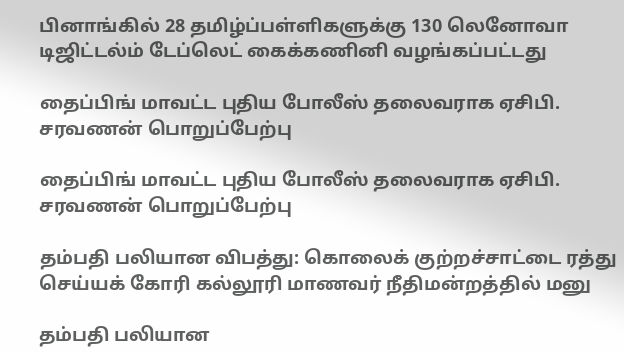பினாங்கில் 28 தமிழ்ப்பள்ளிகளுக்கு 130 லெனோவா டிஜிட்டல்ம் டேப்லெட் கைக்கணினி வழங்கப்பட்டது

தைப்பிங் மாவட்ட புதிய போலீஸ் தலைவராக ஏசிபி. சரவணன் பொறுப்பேற்பு

தைப்பிங் மாவட்ட புதிய போலீஸ் தலைவராக ஏசிபி. சரவணன் பொறுப்பேற்பு

தம்பதி பலியான விபத்து: கொலைக் குற்றச்சாட்டை ரத்து செய்யக் கோரி கல்லூரி மாணவர் நீதிமன்றத்தில் மனு

தம்பதி பலியான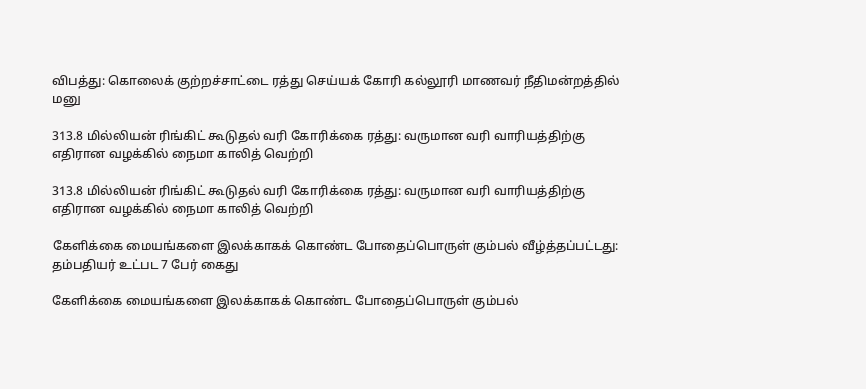விபத்து: கொலைக் குற்றச்சாட்டை ரத்து செய்யக் கோரி கல்லூரி மாணவர் நீதிமன்றத்தில் மனு

313.8 மில்லியன் ரிங்கிட் கூடுதல் வரி கோரிக்கை ரத்து: வருமான வரி வாரியத்திற்கு எதிரான வழக்கில் நைமா காலித் வெற்றி

313.8 மில்லியன் ரிங்கிட் கூடுதல் வரி கோரிக்கை ரத்து: வருமான வரி வாரியத்திற்கு எதிரான வழக்கில் நைமா காலித் வெற்றி

கேளிக்கை மையங்களை இலக்காகக் கொண்ட போதைப்பொருள் கும்பல் வீழ்த்தப்பட்டது: தம்பதியர் உட்பட 7 பேர் கைது

கேளிக்கை மையங்களை இலக்காகக் கொண்ட போதைப்பொருள் கும்பல்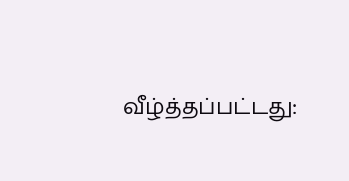வீழ்த்தப்பட்டது: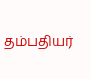தம்பதியர்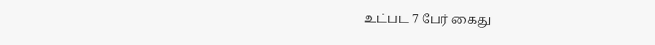உட்பட 7 பேர் கைது